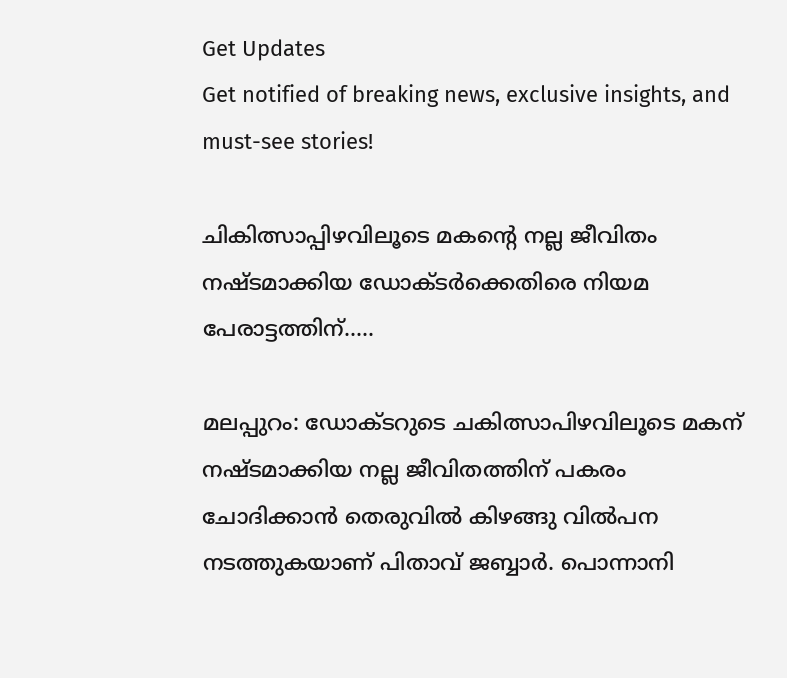Get Updates
Get notified of breaking news, exclusive insights, and must-see stories!

ചികിത്സാപ്പിഴവിലൂടെ മകന്റെ നല്ല ജീവിതം നഷ്ടമാക്കിയ ഡോക്ടര്‍ക്കെതിരെ നിയമ പേരാട്ടത്തിന്.....

മലപ്പുറം: ഡോക്ടറുടെ ചകിത്സാപിഴവിലൂടെ മകന് നഷ്ടമാക്കിയ നല്ല ജീവിതത്തിന് പകരം ചോദിക്കാന്‍ തെരുവില്‍ കിഴങ്ങു വില്‍പന നടത്തുകയാണ് പിതാവ് ജബ്ബാര്‍. പൊന്നാനി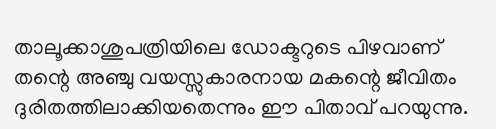താലൂക്കാശുപത്രിയിലെ ഡോക്ടറുടെ പിഴവാണ് തന്റെ അഞ്ചു വയസ്സുകാരനായ മകന്റെ ജീവിതം ദുരിതത്തിലാക്കിയതെന്നും ഈ പിതാവ് പറയുന്നു.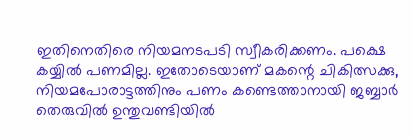ഇതിനെതിരെ നിയമനടപടി സ്വീകരിക്കണം. പക്ഷെ കയ്യില്‍ പണമില്ല. ഇതോടെയാണ് മകന്റെ ചികിത്സക്കു, നിയമപോരാട്ടത്തിനും പണം കണ്ടെത്താനായി ജബ്ബാര്‍ തെരുവില്‍ ഉന്തുവണ്ടിയില്‍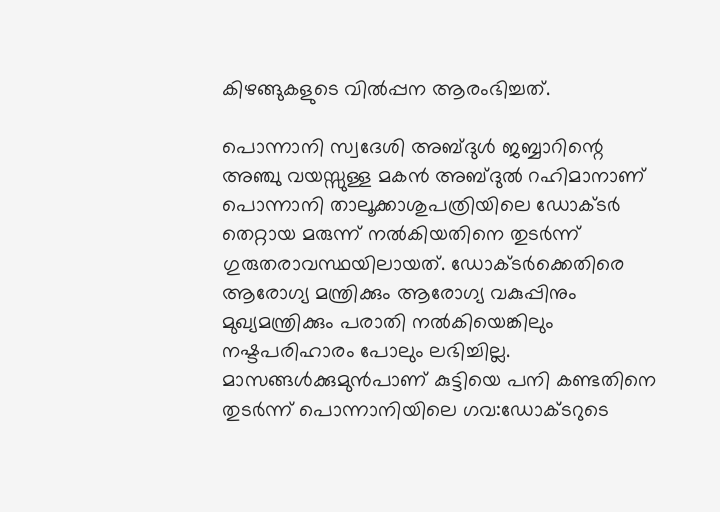കിഴങ്ങുകളുടെ വില്‍പ്പന ആരംഭിച്ചത്.

പൊന്നാനി സ്വദേശി അബ്ദുള്‍ ജബ്ബാറിന്റെ അഞ്ചു വയസ്സുള്ള മകന്‍ അബ്ദുല്‍ റഹിമാനാണ് പൊന്നാനി താലൂക്കാശുപത്രിയിലെ ഡോക്ടര്‍ തെറ്റായ മരുന്ന് നല്‍കിയതിനെ തുടര്‍ന്ന് ഗുരുതരാവസ്ഥയിലായത്. ഡോക്ടര്‍ക്കെതിരെ ആരോഗ്യ മന്ത്രിക്കും ആരോഗ്യ വകുപ്പിനും മുഖ്യമന്ത്രിക്കും പരാതി നല്‍കിയെങ്കിലും നഷ്ടപരിഹാരം പോലും ലഭിച്ചില്ല. മാസങ്ങള്‍ക്കുമുന്‍പാണ് കുട്ടിയെ പനി കണ്ടതിനെ തുടര്‍ന്ന് പൊന്നാനിയിലെ ഗവ:ഡോക്ടറുടെ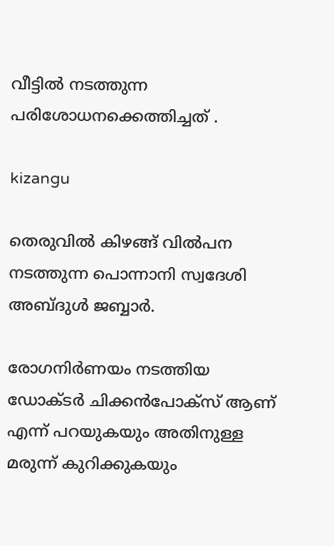വീട്ടില്‍ നടത്തുന്ന പരിശോധനക്കെത്തിച്ചത് .

kizangu

തെരുവില്‍ കിഴങ്ങ് വില്‍പന നടത്തുന്ന പൊന്നാനി സ്വദേശി അബ്ദുള്‍ ജബ്ബാര്‍.

രോഗനിര്‍ണയം നടത്തിയ ഡോക്ടര്‍ ചിക്കന്‍പോക്‌സ് ആണ് എന്ന് പറയുകയും അതിനുള്ള മരുന്ന് കുറിക്കുകയും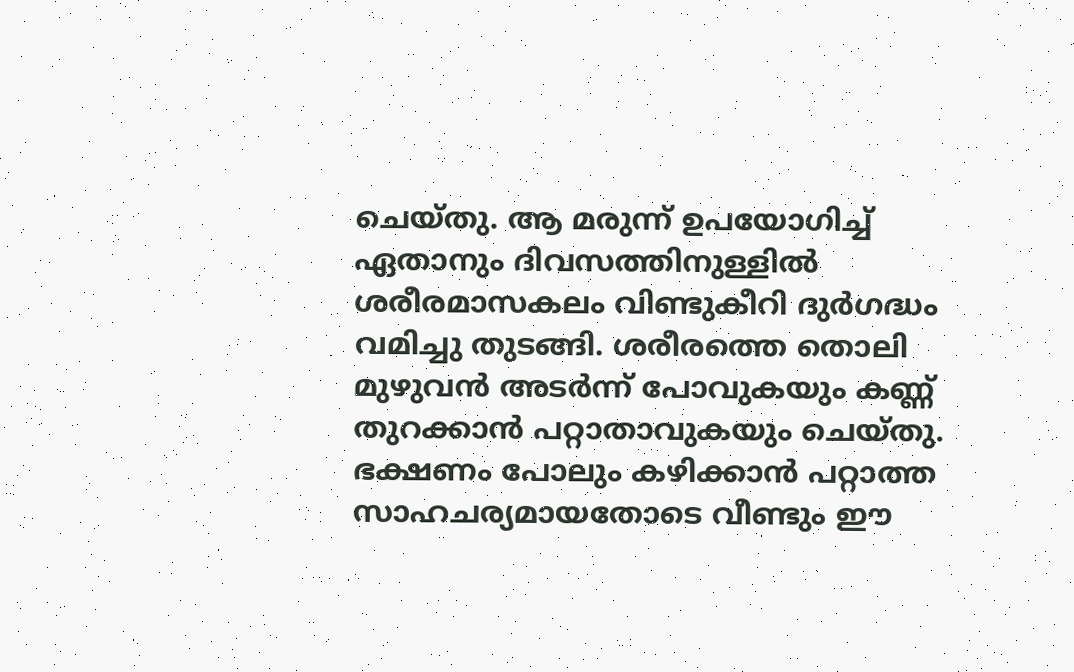ചെയ്തു. ആ മരുന്ന് ഉപയോഗിച്ച് ഏതാനും ദിവസത്തിനുള്ളില്‍ ശരീരമാസകലം വിണ്ടുകീറി ദുര്‍ഗദ്ധം വമിച്ചു തുടങ്ങി. ശരീരത്തെ തൊലി മുഴുവന്‍ അടര്‍ന്ന് പോവുകയും കണ്ണ് തുറക്കാന്‍ പറ്റാതാവുകയും ചെയ്തു. ഭക്ഷണം പോലും കഴിക്കാന്‍ പറ്റാത്ത സാഹചര്യമായതോടെ വീണ്ടും ഈ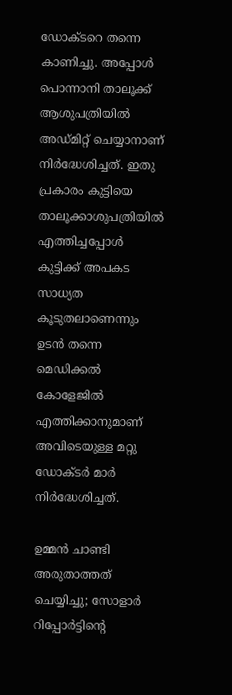ഡോക്ടറെ തന്നെ കാണിച്ചു. അപ്പോള്‍ പൊന്നാനി താലൂക്ക് ആശുപത്രിയില്‍ അഡ്മിറ്റ് ചെയ്യാനാണ് നിര്‍ദ്ധേശിച്ചത്. ഇതു പ്രകാരം കുട്ടിയെ താലൂക്കാശുപത്രിയില്‍ എത്തിച്ചപ്പോള്‍ കുട്ടിക്ക് അപകട സാധ്യത കൂടുതലാണെന്നും ഉടന്‍ തന്നെ മെഡിക്കല്‍ കോളേജില്‍ എത്തിക്കാനുമാണ് അവിടെയുള്ള മറ്റു ഡോക്ടര്‍ മാര്‍ നിര്‍ദ്ധേശിച്ചത്.

ഉമ്മന്‍ ചാണ്ടി അരുതാത്തത് ചെയ്യിച്ചു; സോളാർ റിപ്പോര്‍ട്ടിന്റെ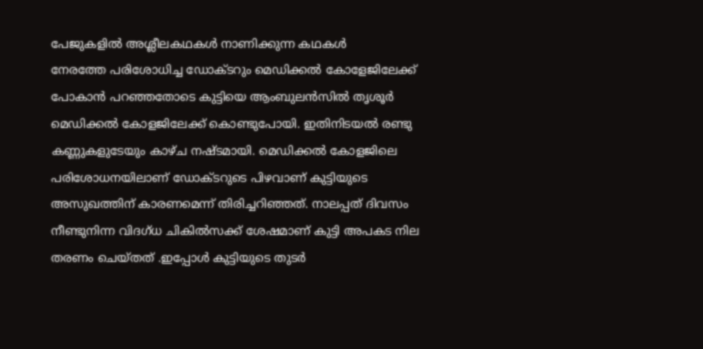പേജുകളിൽ അശ്ലീലകഥകൾ നാണിക്കുന്ന കഥകൾ
നേരത്തേ പരിശോധിച്ച ഡോക്ടറും മെഡിക്കല്‍ കോളേജിലേക്ക് പോകാന്‍ പറഞ്ഞതോടെ കുട്ടിയെ ആംബുലന്‍സില്‍ തൃശൂര്‍ മെഡിക്കല്‍ കോളജിലേക്ക് കൊണ്ടുപോയി. ഇതിനിടയല്‍ രണ്ടു കണ്ണുകളുടേയും കാഴ്ച നഷ്ടമായി. മെഡിക്കല്‍ കോളജിലെ പരിശോധനയിലാണ് ഡോക്ടറുടെ പിഴവാണ് കുട്ടിയുടെ അസുഖത്തിന് കാരണമെന്ന് തിരിച്ചറിഞ്ഞത്. നാലപ്പത് ദിവസം നീണ്ടുനിന്ന വിദഗ്ധ ചികില്‍സക്ക് ശേഷമാണ് കുട്ടി അപകട നില തരണം ചെയ്തത് .ഇപ്പോള്‍ കുട്ടിയുടെ തുടര്‍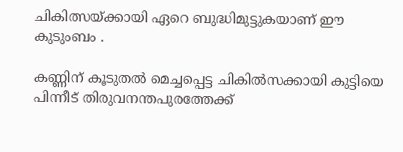ചികിത്സയ്ക്കായി ഏറെ ബുദ്ധിമുട്ടുകയാണ് ഈ കുടുംബം .

കണ്ണിന് കൂടുതല്‍ മെച്ചപ്പെട്ട ചികില്‍സക്കായി കുട്ടിയെ പിന്നീട് തിരുവനന്തപുരത്തേക്ക്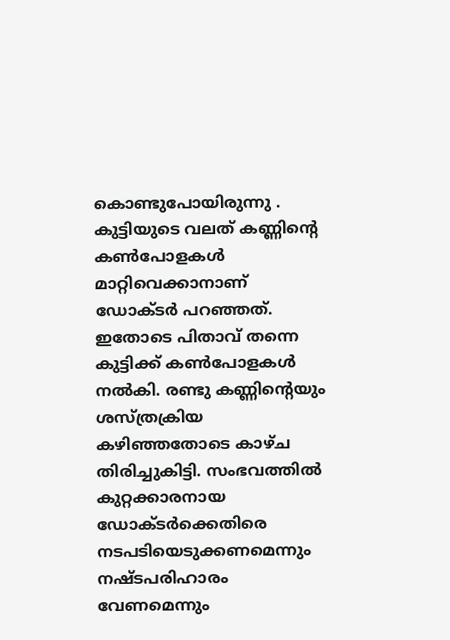കൊണ്ടുപോയിരുന്നു . കുട്ടിയുടെ വലത് കണ്ണിന്റെ കണ്‍പോളകള്‍ മാറ്റിവെക്കാനാണ് ഡോക്ടര്‍ പറഞ്ഞത്. ഇതോടെ പിതാവ് തന്നെ കുട്ടിക്ക് കണ്‍പോളകള്‍ നല്‍കി. രണ്ടു കണ്ണിന്റെയും ശസ്ത്രക്രിയ കഴിഞ്ഞതോടെ കാഴ്ച തിരിച്ചുകിട്ടി. സംഭവത്തില്‍ കുറ്റക്കാരനായ ഡോക്ടര്‍ക്കെതിരെ നടപടിയെടുക്കണമെന്നും നഷ്ടപരിഹാരം വേണമെന്നും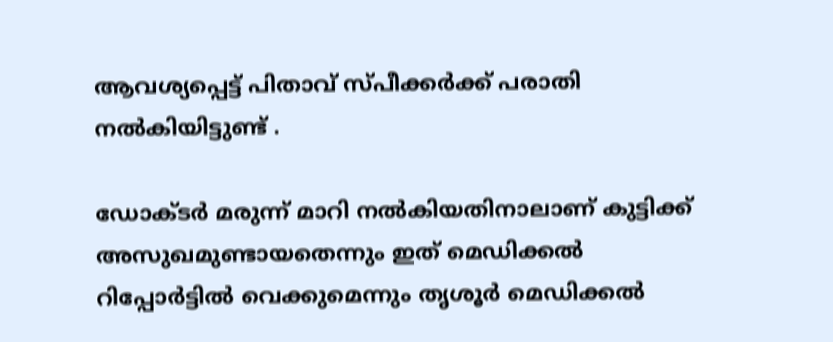ആവശ്യപ്പെട്ട് പിതാവ് സ്പീക്കര്‍ക്ക് പരാതി നല്‍കിയിട്ടുണ്ട് .

ഡോക്ടര്‍ മരുന്ന് മാറി നല്‍കിയതിനാലാണ് കുട്ടിക്ക് അസുഖമുണ്ടായതെന്നും ഇത് മെഡിക്കല്‍ റിപ്പോര്‍ട്ടില്‍ വെക്കുമെന്നും തൃശൂര്‍ മെഡിക്കല്‍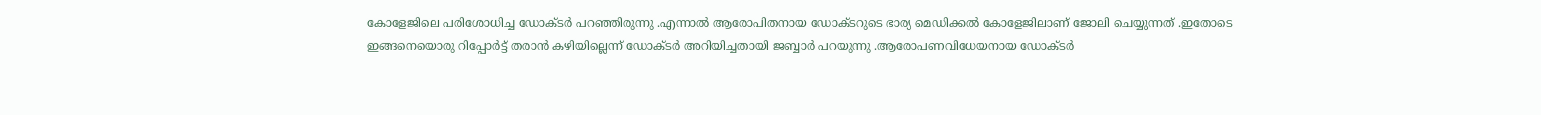കോളേജിലെ പരിശോധിച്ച ഡോക്ടര്‍ പറഞ്ഞിരുന്നു .എന്നാല്‍ ആരോപിതനായ ഡോക്ടറുടെ ഭാര്യ മെഡിക്കല്‍ കോളേജിലാണ് ജോലി ചെയ്യുന്നത് .ഇതോടെ ഇങ്ങനെയൊരു റിപ്പോര്‍ട്ട് തരാന്‍ കഴിയില്ലെന്ന് ഡോക്ടര്‍ അറിയിച്ചതായി ജബ്ബാര്‍ പറയുന്നു .ആരോപണവിധേയനായ ഡോക്ടര്‍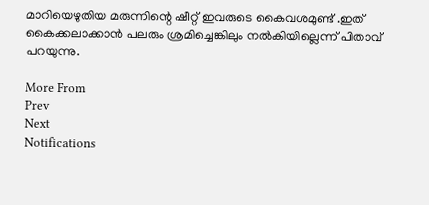മാറിയെഴുതിയ മരുന്നിന്റെ ഷീറ്റ് ഇവരുടെ കൈവശമുണ്ട് .ഇത് കൈക്കലാക്കാന്‍ പലരും ശ്രമിച്ചെങ്കിലും നല്‍കിയില്ലെന്ന് പിതാവ് പറയുന്നു.

More From
Prev
Next
Notifications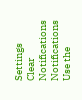Settings
Clear Notifications
Notifications
Use the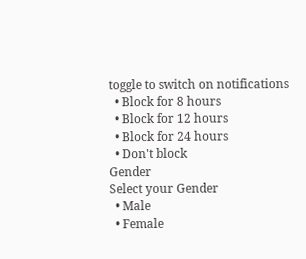toggle to switch on notifications
  • Block for 8 hours
  • Block for 12 hours
  • Block for 24 hours
  • Don't block
Gender
Select your Gender
  • Male
  • Female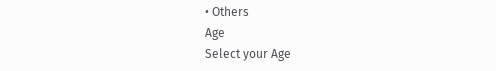• Others
Age
Select your Age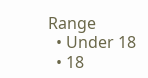Range
  • Under 18
  • 18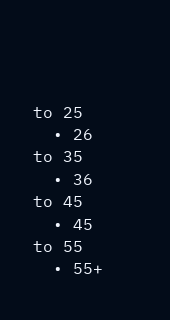to 25
  • 26 to 35
  • 36 to 45
  • 45 to 55
  • 55+